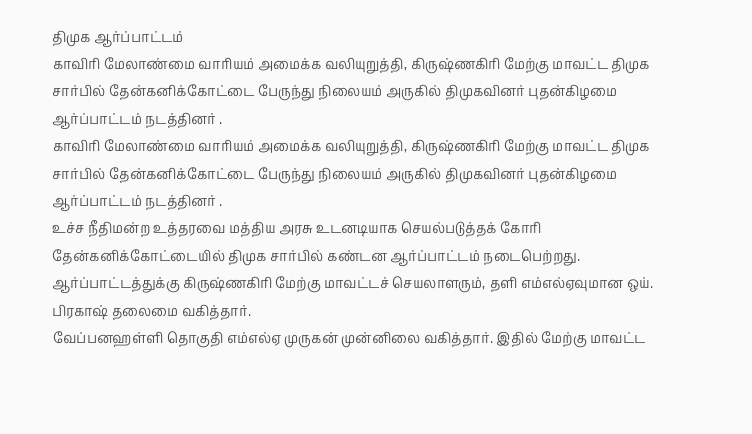திமுக ஆர்ப்பாட்டம்
காவிரி மேலாண்மை வாரியம் அமைக்க வலியுறுத்தி, கிருஷ்ணகிரி மேற்கு மாவட்ட திமுக சார்பில் தேன்கனிக்கோட்டை பேருந்து நிலையம் அருகில் திமுகவினர் புதன்கிழமை ஆர்ப்பாட்டம் நடத்தினர் .
காவிரி மேலாண்மை வாரியம் அமைக்க வலியுறுத்தி, கிருஷ்ணகிரி மேற்கு மாவட்ட திமுக சார்பில் தேன்கனிக்கோட்டை பேருந்து நிலையம் அருகில் திமுகவினர் புதன்கிழமை ஆர்ப்பாட்டம் நடத்தினர் .
உச்ச நீதிமன்ற உத்தரவை மத்திய அரசு உடனடியாக செயல்படுத்தக் கோரி தேன்கனிக்கோட்டையில் திமுக சார்பில் கண்டன ஆர்ப்பாட்டம் நடைபெற்றது. ஆர்ப்பாட்டத்துக்கு கிருஷ்ணகிரி மேற்கு மாவட்டச் செயலாளரும், தளி எம்எல்ஏவுமான ஒய். பிரகாஷ் தலைமை வகித்தார்.
வேப்பனஹள்ளி தொகுதி எம்எல்ஏ முருகன் முன்னிலை வகித்தார். இதில் மேற்கு மாவட்ட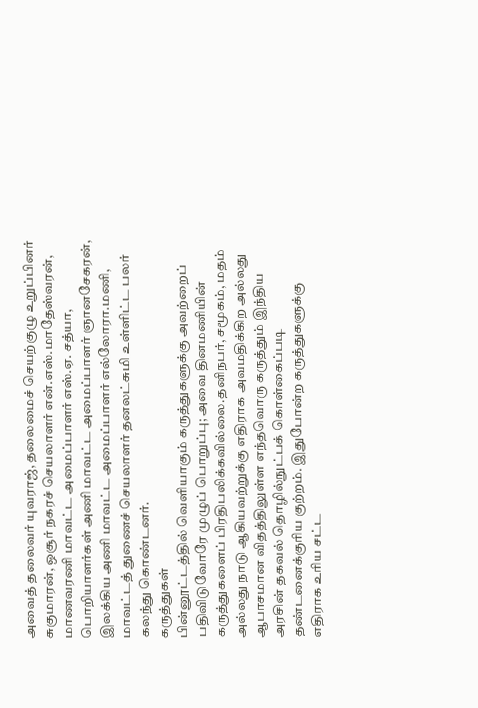அவைத் தலைவர் யுவராஜ், தலைமைச் செயற்குழு உறுப்பினர் சுகுமாரன், ஒசூர் நகரச் செயலாளர் என்.எஸ்.மாதேஸ்வரன், மாணவரணி மாவட்ட அமைப்பாளர் எஸ்.ஏ. சத்யா, பொறியாளர்கள் அணி மாவட்ட அமைப்பாளர் ஞானசேகரன், இலக்கிய அணி மாவட்ட அமைப்பாளர் எல்லோரா.மணி, மாவட்டத் துணைச் செயலாளர் தனலட்சுமி உள்ளிட்ட பலர் கலந்து கொண்டனர்.
கருத்துகள்
பின்னூட்டத்தில் வெளியாகும் கருத்துகளுக்கு அவற்றைப் பதிவிடுவோரே முழுப் பொறுப்பு; அவை தினமணியின் கருத்துகளைப் பிரதிபலிக்கவில்லை.தனிநபர், சமூகம், மதம் அல்லது நாடு ஆகியவற்றுக்கு எதிராக அவமதிக்கிற அல்லது ஆபாசமான விதத்திலுள்ள எந்தவொரு கருத்தும் இந்திய அரசின் தகவல் தொழில்நுட்பக் கொள்கைப்படி தண்டனைக்குரிய குற்றம். இதுபோன்ற கருத்துகளுக்கு எதிராக உரிய சட்ட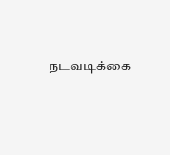நடவடிக்கை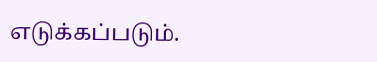எடுக்கப்படும்.